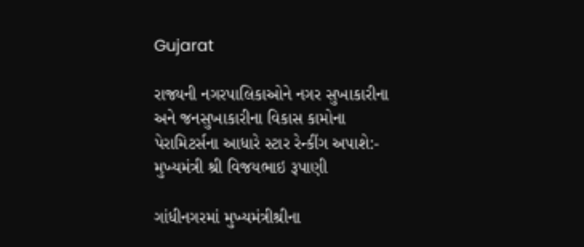Gujarat

રાજ્યની નગરપાલિકાઓને નગર સુખાકારીના અને જનસુખાકારીના વિકાસ કામોના પેરામિટર્સના આધારે સ્ટાર રેન્કીંગ અપાશે:- મુખ્યમંત્રી શ્રી વિજયભાઇ રૂપાણી

ગાંધીનગરમાં મુખ્યમંત્રીશ્રીના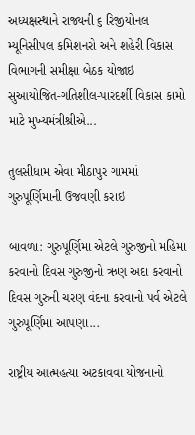અધ્યક્ષસ્થાને રાજ્યની ૬ રિજીયોનલ મ્યૂનિસીપલ કમિશનરો અને શહેરી વિકાસ વિભાગની સમીક્ષા બેઠક યોજાઇ સુઆયોજિત-ગતિશીલ-પારદર્શી વિકાસ કામો માટે મુખ્યમંત્રીશ્રીએ...

તુલસીધામ એવા મીઠાપુર ગામમાં ગુરુપૂર્ણિમાની ઉજવણી કરાઇ

બાવળા: ગુરુપૂર્ણિમા એટલે ગુરુજીનો મહિમા કરવાનો દિવસ ગુરુજીનો ઋણ અદા કરવાનો દિવસ ગુરુની ચરણ વંદના કરવાનો પર્વ એટલે ગુરુપૂર્ણિમા આપણા...

રાષ્ટ્રીય આત્મહત્યા અટકાવવા યોજનાનો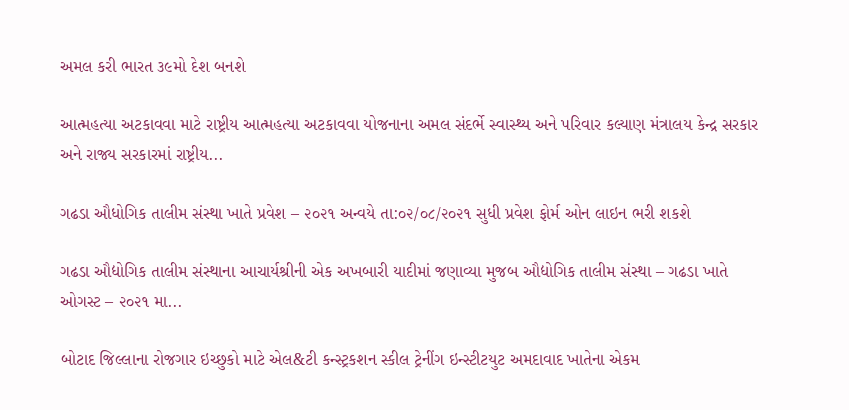અમલ કરી ભારત ૩૯મો દેશ બનશે

આત્મહત્યા અટકાવવા માટે રાષ્ટ્રીય આત્મહત્યા અટકાવવા યોજનાના અમલ સંદર્ભે સ્વાસ્થ્ય અને પરિવાર કલ્યાણ મંત્રાલય કેન્દ્ર સરકાર અને રાજ્ય સરકારમાં રાષ્ટ્રીય...

ગઢડા ઔધોગિક તાલીમ સંસ્થા ખાતે પ્રવેશ – ૨૦૨૧ અન્વયે તા:૦૨/૦૮/૨૦૨૧ સુધી પ્રવેશ ફોર્મ ઓન લાઇન ભરી શકશે

ગઢડા ઔદ્યોગિક તાલીમ સંસ્થાના આચાર્યશ્રીની એક અખબારી યાદીમાં જણાવ્યા મુજબ ઔદ્યોગિક તાલીમ સંસ્થા – ગઢડા ખાતે ઓગસ્ટ – ૨૦૨૧ મા...

બોટાદ જિલ્લાના રોજગાર ઇચ્છુકો માટે એલ&ટી કન્સ્ટ્રકશન સ્કીલ ટ્રેનીંગ ઇન્સ્ટીટયુટ અમદાવાદ ખાતેના એકમ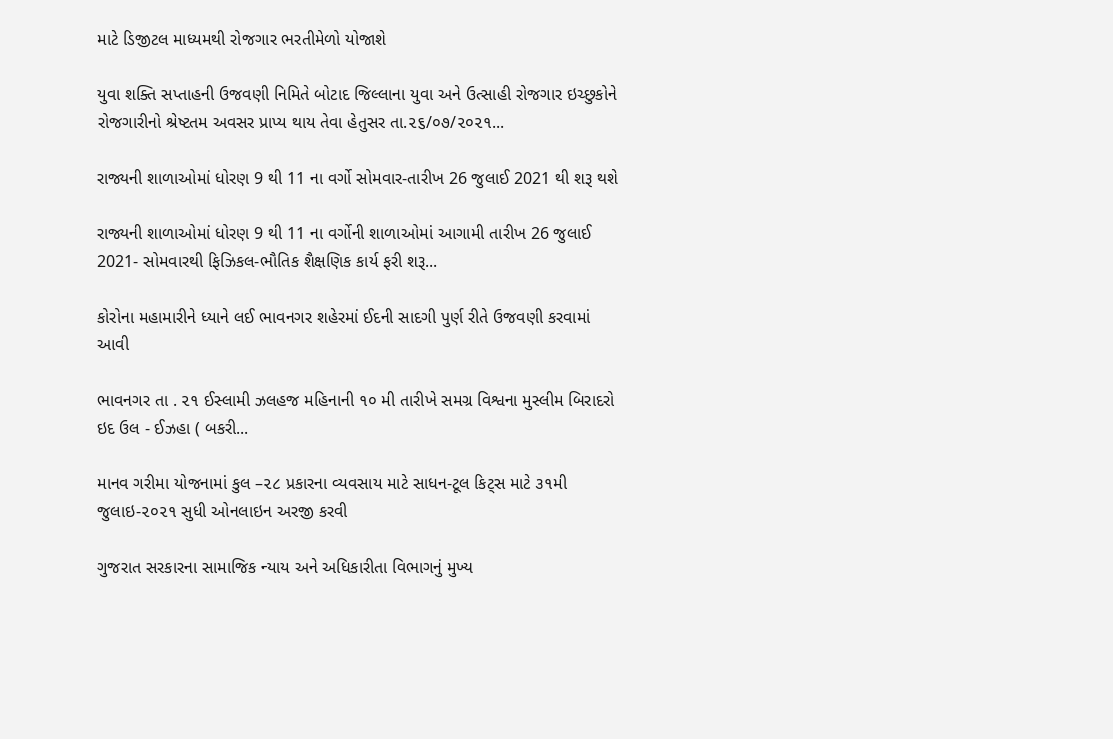માટે ડિજીટલ માધ્યમથી રોજગાર ભરતીમેળો યોજાશે

યુવા શક્તિ સપ્તાહની ઉજવણી નિમિતે બોટાદ જિલ્લાના યુવા અને ઉત્સાહી રોજગાર ઇચ્છુકોને રોજગારીનો શ્રેષ્ટતમ અવસર પ્રાપ્ય થાય તેવા હેતુસર તા.૨૬/૦૭/૨૦૨૧...

રાજ્યની શાળાઓમાં ધોરણ 9 થી 11 ના વર્ગો સોમવાર-તારીખ 26 જુલાઈ 2021 થી શરૂ થશે

રાજ્યની શાળાઓમાં ધોરણ 9 થી 11 ના વર્ગોની શાળાઓમાં આગામી તારીખ 26 જુલાઈ 2021- સોમવારથી ફિઝિકલ-ભૌતિક શૈક્ષણિક કાર્ય ફરી શરૂ...

કોરોના મહામારીને ધ્યાને લઈ ભાવનગર શહેરમાં ઈદની સાદગી પુર્ણ રીતે ઉજવણી કરવામાં આવી

ભાવનગર તા . ૨૧ ઈસ્લામી ઝલહજ મહિનાની ૧૦ મી તારીખે સમગ્ર વિશ્વના મુસ્લીમ બિરાદરો ઇદ ઉલ - ઈઝહા ( બકરી...

માનવ ગરીમા યોજનામાં કુલ –૨૮ પ્રકારના વ્યવસાય માટે સાધન-ટૂલ કિટ્સ માટે ૩૧મી જુલાઇ-૨૦૨૧ સુધી ઓનલાઇન અરજી કરવી

ગુજરાત સરકારના સામાજિક ન્યાય અને અધિકારીતા વિભાગનું મુખ્ય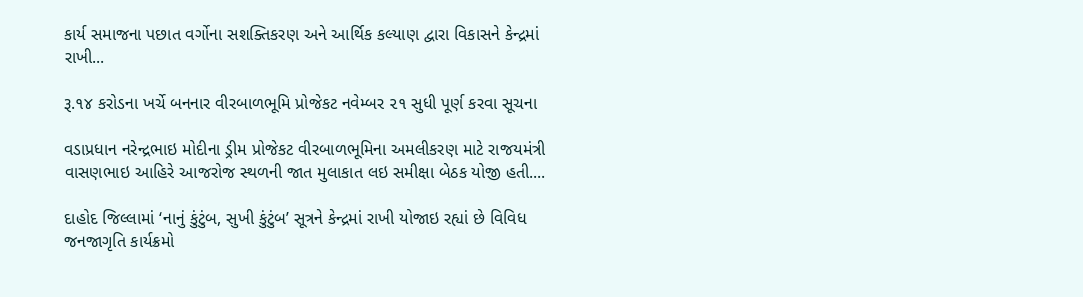કાર્ય સમાજના પછાત વર્ગોના સશક્તિકરણ અને આર્થિક કલ્યાણ દ્વારા વિકાસને કેન્દ્રમાં રાખી...

રૂ.૧૪ કરોડના ખર્ચે બનનાર વીરબાળભૂમિ પ્રોજેકટ નવેમ્બર ૨૧ સુધી પૂર્ણ કરવા સૂચના

વડાપ્રધાન નરેન્દ્રભાઇ મોદીના ડ્રીમ પ્રોજેકટ વીરબાળભૂમિના અમલીકરણ માટે રાજયમંત્રી વાસણભાઇ આહિરે આજરોજ સ્થળની જાત મુલાકાત લઇ સમીક્ષા બેઠક યોજી હતી....

દાહોદ જિલ્લામાં ‘નાનું કુંટુંબ, સુખી કુંટુંબ’ સૂત્રને કેન્દ્રમાં રાખી યોજાઇ રહ્યાં છે વિવિધ જનજાગૃતિ કાર્યક્રમો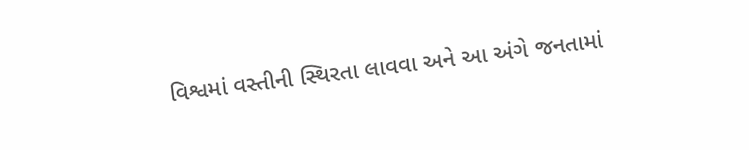વિશ્વમાં વસ્તીની સ્થિરતા લાવવા અને આ અંગે જનતામાં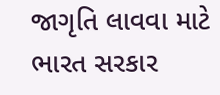જાગૃતિ લાવવા માટે ભારત સરકાર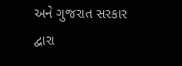અને ગુજરાત સરકાર દ્વારા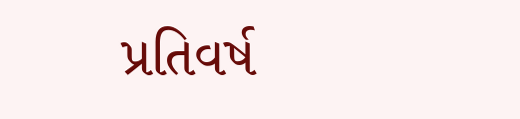પ્રતિવર્ષ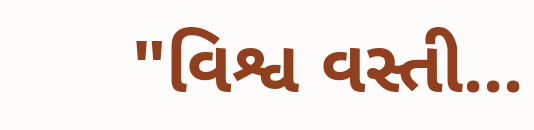"વિશ્વ વસ્તી...